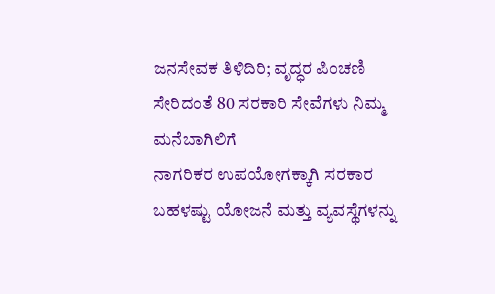ಜನಸೇವಕ ತಿಳಿದಿರಿ; ವೃದ್ಧರ ಪಿಂಚಣಿ ಸೇರಿದಂತೆ 80 ಸರಕಾರಿ ಸೇವೆಗಳು ನಿಮ್ಮ ಮನೆಬಾಗಿಲಿಗೆ
ನಾಗರಿಕರ ಉಪಯೋಗಕ್ಕಾಗಿ ಸರಕಾರ ಬಹಳಷ್ಟು ಯೋಜನೆ ಮತ್ತು ವ್ಯವಸ್ಥೆಗಳನ್ನು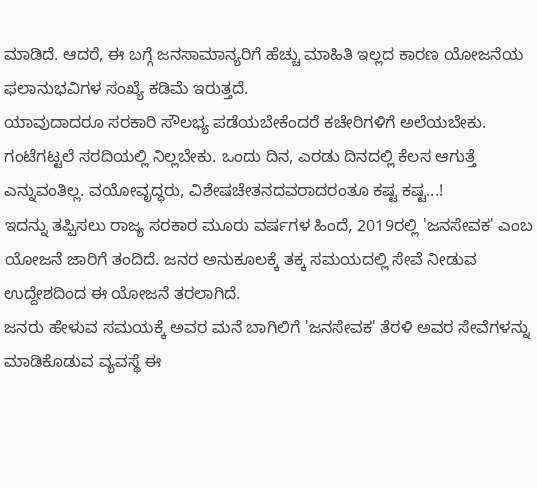ಮಾಡಿದೆ. ಆದರೆ, ಈ ಬಗ್ಗೆ ಜನಸಾಮಾನ್ಯರಿಗೆ ಹೆಚ್ಚು ಮಾಹಿತಿ ಇಲ್ಲದ ಕಾರಣ ಯೋಜನೆಯ ಫಲಾನುಭವಿಗಳ ಸಂಖ್ಯೆ ಕಡಿಮೆ ಇರುತ್ತದೆ.
ಯಾವುದಾದರೂ ಸರಕಾರಿ ಸೌಲಭ್ಯ ಪಡೆಯಬೇಕೆಂದರೆ ಕಚೇರಿಗಳಿಗೆ ಅಲೆಯಬೇಕು. ಗಂಟೆಗಟ್ಟಲೆ ಸರದಿಯಲ್ಲಿ ನಿಲ್ಲಬೇಕು. ಒಂದು ದಿನ, ಎರಡು ದಿನದಲ್ಲಿ ಕೆಲಸ ಆಗುತ್ತೆ ಎನ್ನುವಂತಿಲ್ಲ. ವಯೋವೃದ್ಧರು, ವಿಶೇಷಚೇತನದವರಾದರಂತೂ ಕಷ್ಟ ಕಷ್ಟ...!
ಇದನ್ನು ತಪ್ಪಿಸಲು ರಾಜ್ಯ ಸರಕಾರ ಮೂರು ವರ್ಷಗಳ ಹಿಂದೆ, 2019ರಲ್ಲಿ 'ಜನಸೇವಕ' ಎಂಬ ಯೋಜನೆ ಜಾರಿಗೆ ತಂದಿದೆ. ಜನರ ಅನುಕೂಲಕ್ಕೆ ತಕ್ಕ ಸಮಯದಲ್ಲಿ ಸೇವೆ ನೀಡುವ ಉದ್ದೇಶದಿಂದ ಈ ಯೋಜನೆ ತರಲಾಗಿದೆ.
ಜನರು ಹೇಳುವ ಸಮಯಕ್ಕೆ ಅವರ ಮನೆ ಬಾಗಿಲಿಗೆ 'ಜನಸೇವಕ' ತೆರಳಿ ಅವರ ಸೇವೆಗಳನ್ನು ಮಾಡಿಕೊಡುವ ವ್ಯವಸ್ಥೆ ಈ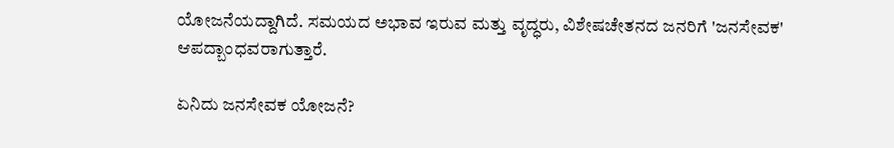ಯೋಜನೆಯದ್ದಾಗಿದೆ. ಸಮಯದ ಅಭಾವ ಇರುವ ಮತ್ತು ವೃದ್ಧರು, ವಿಶೇಷಚೇತನದ ಜನರಿಗೆ 'ಜನಸೇವಕ' ಆಪದ್ಬಾಂಧವರಾಗುತ್ತಾರೆ.

ಏನಿದು ಜನಸೇವಕ ಯೋಜನೆ?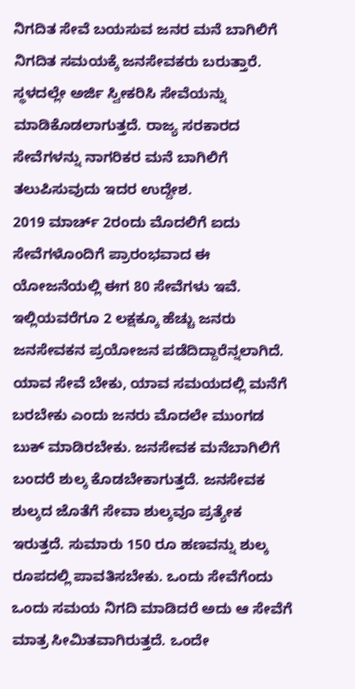ನಿಗದಿತ ಸೇವೆ ಬಯಸುವ ಜನರ ಮನೆ ಬಾಗಿಲಿಗೆ ನಿಗದಿತ ಸಮಯಕ್ಕೆ ಜನಸೇವಕರು ಬರುತ್ತಾರೆ. ಸ್ಥಳದಲ್ಲೇ ಅರ್ಜಿ ಸ್ವೀಕರಿಸಿ ಸೇವೆಯನ್ನು ಮಾಡಿಕೊಡಲಾಗುತ್ತದೆ. ರಾಜ್ಯ ಸರಕಾರದ ಸೇವೆಗಳನ್ನು ನಾಗರಿಕರ ಮನೆ ಬಾಗಿಲಿಗೆ ತಲುಪಿಸುವುದು ಇದರ ಉದ್ದೇಶ.
2019 ಮಾರ್ಚ್ 2ರಂದು ಮೊದಲಿಗೆ ಐದು ಸೇವೆಗಳೊಂದಿಗೆ ಪ್ರಾರಂಭವಾದ ಈ ಯೋಜನೆಯಲ್ಲಿ ಈಗ 80 ಸೇವೆಗಳು ಇವೆ. ಇಲ್ಲಿಯವರೆಗೂ 2 ಲಕ್ಷಕ್ಕೂ ಹೆಚ್ಚು ಜನರು ಜನಸೇವಕನ ಪ್ರಯೋಜನ ಪಡೆದಿದ್ದಾರೆನ್ನಲಾಗಿದೆ.
ಯಾವ ಸೇವೆ ಬೇಕು, ಯಾವ ಸಮಯದಲ್ಲಿ ಮನೆಗೆ ಬರಬೇಕು ಎಂದು ಜನರು ಮೊದಲೇ ಮುಂಗಡ ಬುಕ್ ಮಾಡಿರಬೇಕು. ಜನಸೇವಕ ಮನೆಬಾಗಿಲಿಗೆ ಬಂದರೆ ಶುಲ್ಕ ಕೊಡಬೇಕಾಗುತ್ತದೆ. ಜನಸೇವಕ ಶುಲ್ಕದ ಜೊತೆಗೆ ಸೇವಾ ಶುಲ್ಕವೂ ಪ್ರತ್ಯೇಕ ಇರುತ್ತದೆ. ಸುಮಾರು 150 ರೂ ಹಣವನ್ನು ಶುಲ್ಕ ರೂಪದಲ್ಲಿ ಪಾವತಿಸಬೇಕು. ಒಂದು ಸೇವೆಗೆಂದು ಒಂದು ಸಮಯ ನಿಗದಿ ಮಾಡಿದರೆ ಅದು ಆ ಸೇವೆಗೆ ಮಾತ್ರ ಸೀಮಿತವಾಗಿರುತ್ತದೆ. ಒಂದೇ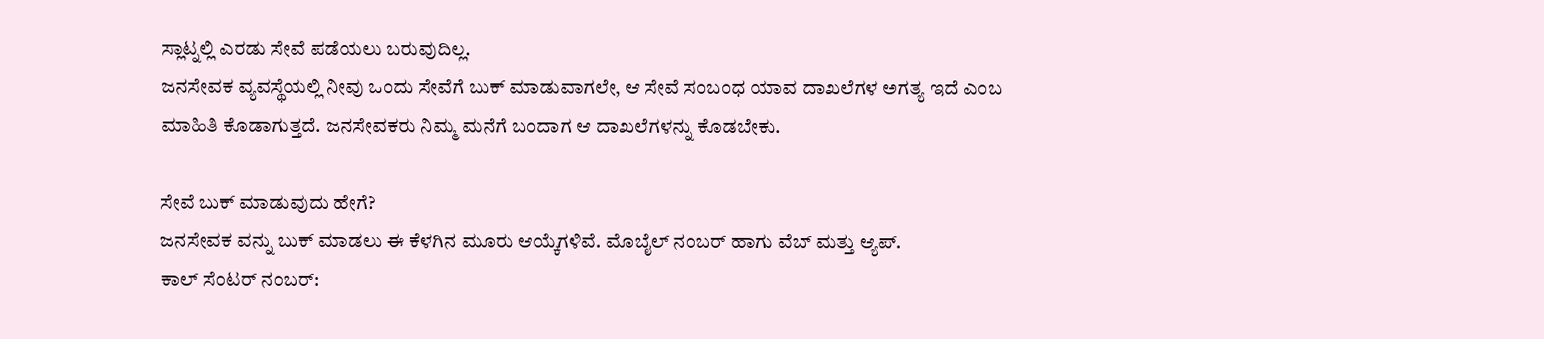ಸ್ಲಾಟ್ನಲ್ಲಿ ಎರಡು ಸೇವೆ ಪಡೆಯಲು ಬರುವುದಿಲ್ಲ.
ಜನಸೇವಕ ವ್ಯವಸ್ಥೆಯಲ್ಲಿ ನೀವು ಒಂದು ಸೇವೆಗೆ ಬುಕ್ ಮಾಡುವಾಗಲೇ, ಆ ಸೇವೆ ಸಂಬಂಧ ಯಾವ ದಾಖಲೆಗಳ ಅಗತ್ಯ ಇದೆ ಎಂಬ ಮಾಹಿತಿ ಕೊಡಾಗುತ್ತದೆ. ಜನಸೇವಕರು ನಿಮ್ಮ ಮನೆಗೆ ಬಂದಾಗ ಆ ದಾಖಲೆಗಳನ್ನು ಕೊಡಬೇಕು.

ಸೇವೆ ಬುಕ್ ಮಾಡುವುದು ಹೇಗೆ?
ಜನಸೇವಕ ವನ್ನು ಬುಕ್ ಮಾಡಲು ಈ ಕೆಳಗಿನ ಮೂರು ಆಯ್ಕೆಗಳಿವೆ. ಮೊಬೈಲ್ ನಂಬರ್ ಹಾಗು ವೆಬ್ ಮತ್ತು ಆ್ಯಪ್.
ಕಾಲ್ ಸೆಂಟರ್ ನಂಬರ್: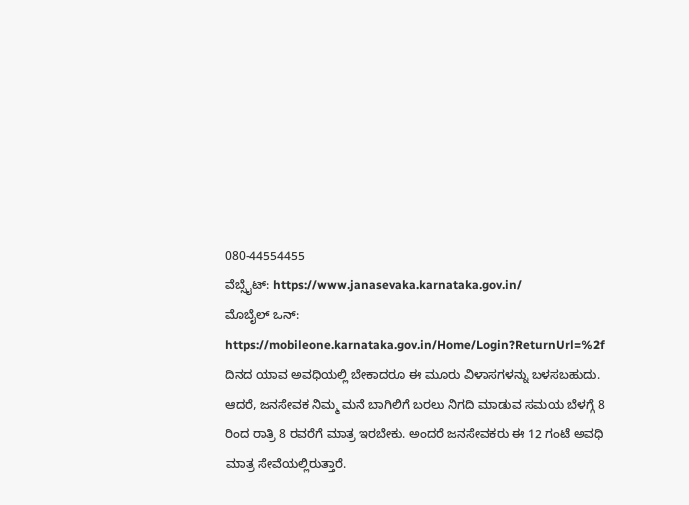080-44554455
ವೆಬ್ಸೈಟ್: https://www.janasevaka.karnataka.gov.in/
ಮೊಬೈಲ್ ಒನ್: https://mobileone.karnataka.gov.in/Home/Login?ReturnUrl=%2f
ದಿನದ ಯಾವ ಅವಧಿಯಲ್ಲಿ ಬೇಕಾದರೂ ಈ ಮೂರು ವಿಳಾಸಗಳನ್ನು ಬಳಸಬಹುದು. ಆದರೆ, ಜನಸೇವಕ ನಿಮ್ಮ ಮನೆ ಬಾಗಿಲಿಗೆ ಬರಲು ನಿಗದಿ ಮಾಡುವ ಸಮಯ ಬೆಳಗ್ಗೆ 8 ರಿಂದ ರಾತ್ರಿ 8 ರವರೆಗೆ ಮಾತ್ರ ಇರಬೇಕು. ಅಂದರೆ ಜನಸೇವಕರು ಈ 12 ಗಂಟೆ ಅವಧಿ ಮಾತ್ರ ಸೇವೆಯಲ್ಲಿರುತ್ತಾರೆ.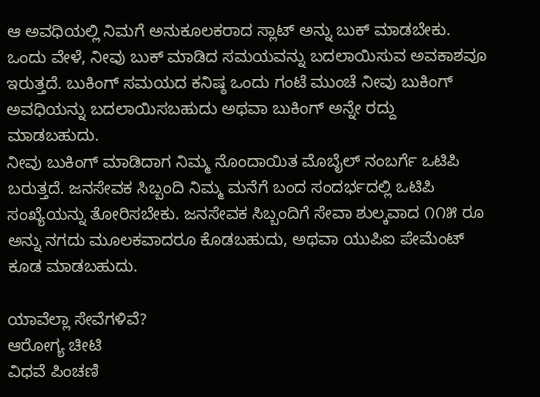ಆ ಅವಧಿಯಲ್ಲಿ ನಿಮಗೆ ಅನುಕೂಲಕರಾದ ಸ್ಲಾಟ್ ಅನ್ನು ಬುಕ್ ಮಾಡಬೇಕು.
ಒಂದು ವೇಳೆ, ನೀವು ಬುಕ್ ಮಾಡಿದ ಸಮಯವನ್ನು ಬದಲಾಯಿಸುವ ಅವಕಾಶವೂ ಇರುತ್ತದೆ. ಬುಕಿಂಗ್ ಸಮಯದ ಕನಿಷ್ಠ ಒಂದು ಗಂಟೆ ಮುಂಚೆ ನೀವು ಬುಕಿಂಗ್ ಅವಧಿಯನ್ನು ಬದಲಾಯಿಸಬಹುದು ಅಥವಾ ಬುಕಿಂಗ್ ಅನ್ನೇ ರದ್ದು ಮಾಡಬಹುದು.
ನೀವು ಬುಕಿಂಗ್ ಮಾಡಿದಾಗ ನಿಮ್ಮ ನೊಂದಾಯಿತ ಮೊಬೈಲ್ ನಂಬರ್ಗೆ ಒಟಿಪಿ ಬರುತ್ತದೆ. ಜನಸೇವಕ ಸಿಬ್ಬಂದಿ ನಿಮ್ಮ ಮನೆಗೆ ಬಂದ ಸಂದರ್ಭದಲ್ಲಿ ಒಟಿಪಿ ಸಂಖ್ಯೆಯನ್ನು ತೋರಿಸಬೇಕು. ಜನಸೇವಕ ಸಿಬ್ಬಂದಿಗೆ ಸೇವಾ ಶುಲ್ಕವಾದ ೧೧೫ ರೂ ಅನ್ನು ನಗದು ಮೂಲಕವಾದರೂ ಕೊಡಬಹುದು, ಅಥವಾ ಯುಪಿಐ ಪೇಮೆಂಟ್ ಕೂಡ ಮಾಡಬಹುದು.

ಯಾವೆಲ್ಲಾ ಸೇವೆಗಳಿವೆ?
ಆರೋಗ್ಯ ಚೀಟಿ
ವಿಧವೆ ಪಿಂಚಣಿ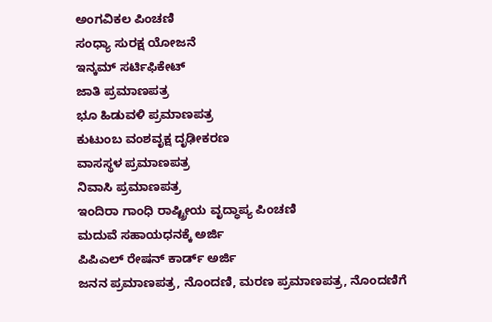ಅಂಗವಿಕಲ ಪಿಂಚಣಿ
ಸಂಧ್ಯಾ ಸುರಕ್ಷ ಯೋಜನೆ
ಇನ್ಕಮ್ ಸರ್ಟಿಫಿಕೇಟ್
ಜಾತಿ ಪ್ರಮಾಣಪತ್ರ
ಭೂ ಹಿಡುವಳಿ ಪ್ರಮಾಣಪತ್ರ
ಕುಟುಂಬ ವಂಶವೃಕ್ಷ ದೃಢೀಕರಣ
ವಾಸಸ್ಥಳ ಪ್ರಮಾಣಪತ್ರ
ನಿವಾಸಿ ಪ್ರಮಾಣಪತ್ರ
ಇಂದಿರಾ ಗಾಂಧಿ ರಾಷ್ಟ್ರೀಯ ವೃದ್ಧಾಪ್ಯ ಪಿಂಚಣಿ
ಮದುವೆ ಸಹಾಯಧನಕ್ಕೆ ಅರ್ಜಿ
ಪಿಪಿಎಲ್ ರೇಷನ್ ಕಾರ್ಡ್ ಅರ್ಜಿ
ಜನನ ಪ್ರಮಾಣಪತ್ರ, ನೊಂದಣಿ, ಮರಣ ಪ್ರಮಾಣಪತ್ರ, ನೊಂದಣಿಗೆ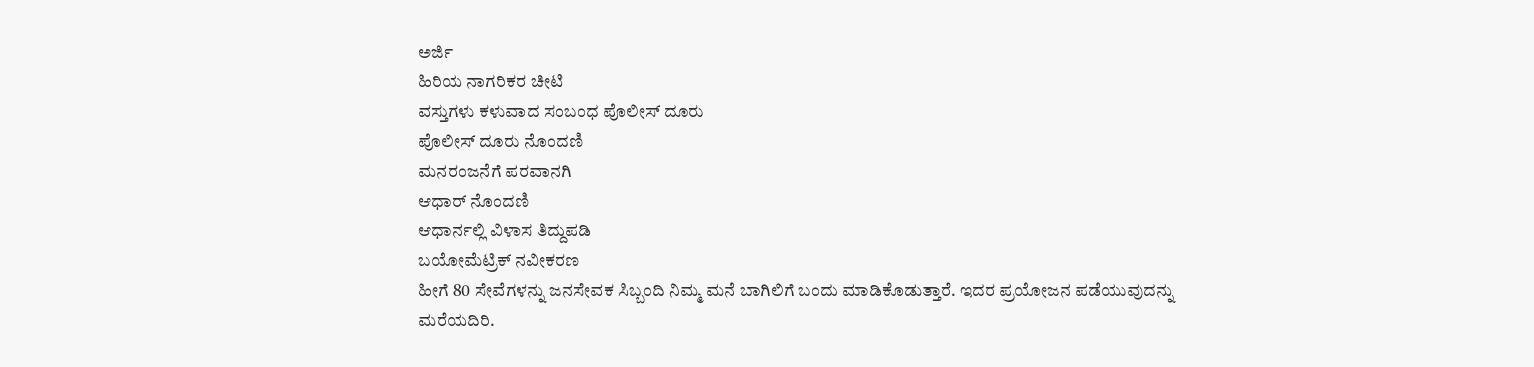ಅರ್ಜಿ
ಹಿರಿಯ ನಾಗರಿಕರ ಚೀಟಿ
ವಸ್ತುಗಳು ಕಳುವಾದ ಸಂಬಂಧ ಪೊಲೀಸ್ ದೂರು
ಪೊಲೀಸ್ ದೂರು ನೊಂದಣಿ
ಮನರಂಜನೆಗೆ ಪರವಾನಗಿ
ಆಧಾರ್ ನೊಂದಣಿ
ಆಧಾರ್ನಲ್ಲಿ ವಿಳಾಸ ತಿದ್ದುಪಡಿ
ಬಯೋಮೆಟ್ರಿಕ್ ನವೀಕರಣ
ಹೀಗೆ 80 ಸೇವೆಗಳನ್ನು ಜನಸೇವಕ ಸಿಬ್ಬಂದಿ ನಿಮ್ಮ ಮನೆ ಬಾಗಿಲಿಗೆ ಬಂದು ಮಾಡಿಕೊಡುತ್ತಾರೆ. ಇದರ ಪ್ರಯೋಜನ ಪಡೆಯುವುದನ್ನು ಮರೆಯದಿರಿ.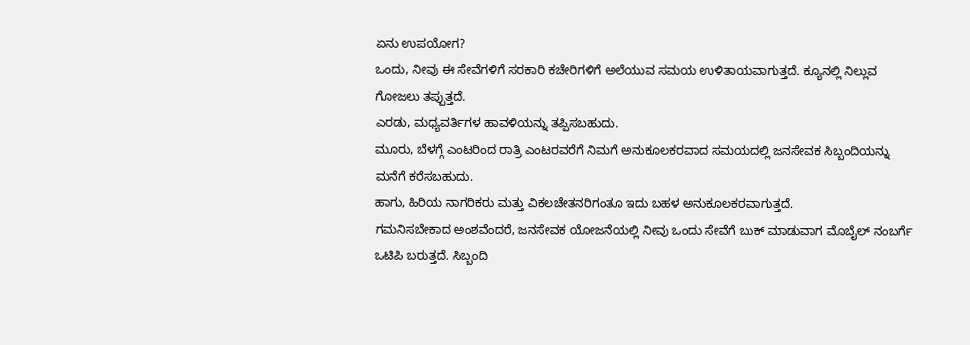ಏನು ಉಪಯೋಗ?
ಒಂದು, ನೀವು ಈ ಸೇವೆಗಳಿಗೆ ಸರಕಾರಿ ಕಚೇರಿಗಳಿಗೆ ಅಲೆಯುವ ಸಮಯ ಉಳಿತಾಯವಾಗುತ್ತದೆ. ಕ್ಯೂನಲ್ಲಿ ನಿಲ್ಲುವ ಗೋಜಲು ತಪ್ಪುತ್ತದೆ.
ಎರಡು, ಮಧ್ಯವರ್ತಿಗಳ ಹಾವಳಿಯನ್ನು ತಪ್ಪಿಸಬಹುದು.
ಮೂರು, ಬೆಳಗ್ಗೆ ಎಂಟರಿಂದ ರಾತ್ರಿ ಎಂಟರವರೆಗೆ ನಿಮಗೆ ಅನುಕೂಲಕರವಾದ ಸಮಯದಲ್ಲಿ ಜನಸೇವಕ ಸಿಬ್ಬಂದಿಯನ್ನು ಮನೆಗೆ ಕರೆಸಬಹುದು.
ಹಾಗು, ಹಿರಿಯ ನಾಗರಿಕರು ಮತ್ತು ವಿಕಲಚೇತನರಿಗಂತೂ ಇದು ಬಹಳ ಅನುಕೂಲಕರವಾಗುತ್ತದೆ.
ಗಮನಿಸಬೇಕಾದ ಅಂಶವೆಂದರೆ, ಜನಸೇವಕ ಯೋಜನೆಯಲ್ಲಿ ನೀವು ಒಂದು ಸೇವೆಗೆ ಬುಕ್ ಮಾಡುವಾಗ ಮೊಬೈಲ್ ನಂಬರ್ಗೆ ಒಟಿಪಿ ಬರುತ್ತದೆ. ಸಿಬ್ಬಂದಿ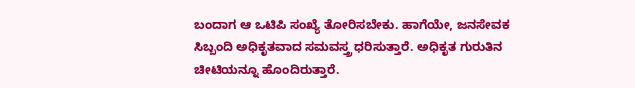ಬಂದಾಗ ಆ ಒಟಿಪಿ ಸಂಖ್ಯೆ ತೋರಿಸಬೇಕು. ಹಾಗೆಯೇ, ಜನಸೇವಕ ಸಿಬ್ಬಂದಿ ಅಧಿಕೃತವಾದ ಸಮವಸ್ತ್ರ ಧರಿಸುತ್ತಾರೆ. ಅಧಿಕೃತ ಗುರುತಿನ ಚೀಟಿಯನ್ನೂ ಹೊಂದಿರುತ್ತಾರೆ.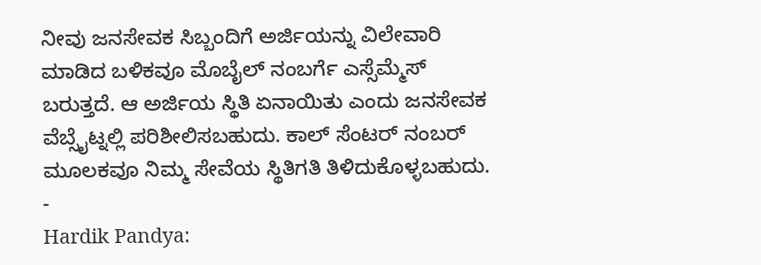ನೀವು ಜನಸೇವಕ ಸಿಬ್ಬಂದಿಗೆ ಅರ್ಜಿಯನ್ನು ವಿಲೇವಾರಿ ಮಾಡಿದ ಬಳಿಕವೂ ಮೊಬೈಲ್ ನಂಬರ್ಗೆ ಎಸ್ಸೆಮ್ಮೆಸ್ ಬರುತ್ತದೆ. ಆ ಅರ್ಜಿಯ ಸ್ಥಿತಿ ಏನಾಯಿತು ಎಂದು ಜನಸೇವಕ ವೆಬ್ಸೈಟ್ನಲ್ಲಿ ಪರಿಶೀಲಿಸಬಹುದು. ಕಾಲ್ ಸೆಂಟರ್ ನಂಬರ್ ಮೂಲಕವೂ ನಿಮ್ಮ ಸೇವೆಯ ಸ್ಥಿತಿಗತಿ ತಿಳಿದುಕೊಳ್ಳಬಹುದು.
-
Hardik Pandya: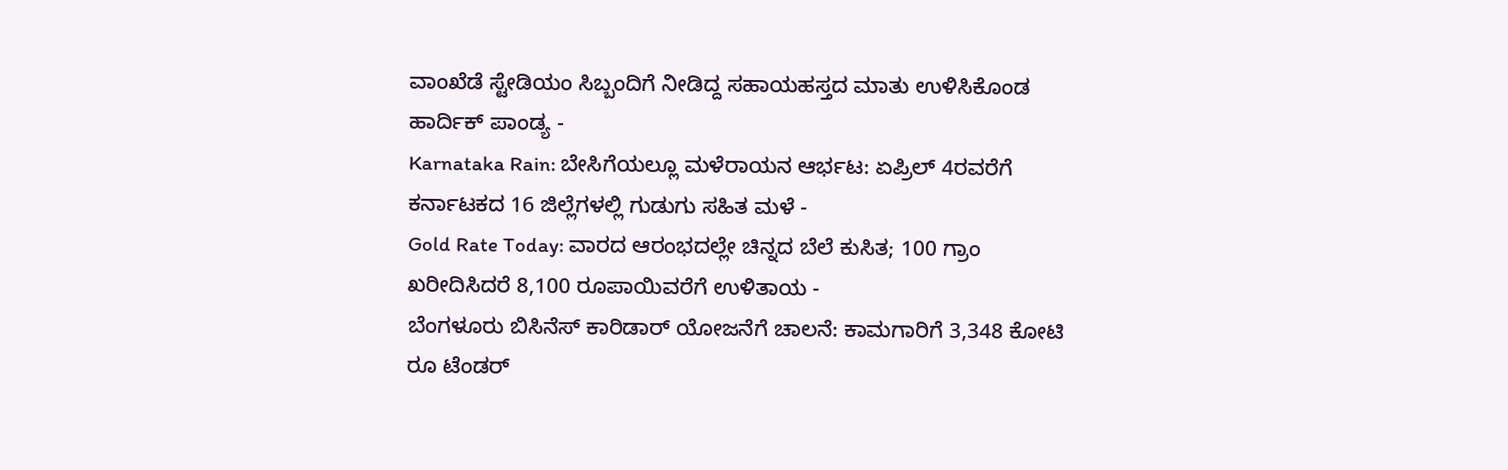ವಾಂಖೆಡೆ ಸ್ಟೇಡಿಯಂ ಸಿಬ್ಬಂದಿಗೆ ನೀಡಿದ್ದ ಸಹಾಯಹಸ್ತದ ಮಾತು ಉಳಿಸಿಕೊಂಡ ಹಾರ್ದಿಕ್ ಪಾಂಡ್ಯ -
Karnataka Rain: ಬೇಸಿಗೆಯಲ್ಲೂ ಮಳೆರಾಯನ ಆರ್ಭಟ: ಏಪ್ರಿಲ್ 4ರವರೆಗೆ ಕರ್ನಾಟಕದ 16 ಜಿಲ್ಲೆಗಳಲ್ಲಿ ಗುಡುಗು ಸಹಿತ ಮಳೆ -
Gold Rate Today: ವಾರದ ಆರಂಭದಲ್ಲೇ ಚಿನ್ನದ ಬೆಲೆ ಕುಸಿತ; 100 ಗ್ರಾಂ ಖರೀದಿಸಿದರೆ 8,100 ರೂಪಾಯಿವರೆಗೆ ಉಳಿತಾಯ -
ಬೆಂಗಳೂರು ಬಿಸಿನೆಸ್ ಕಾರಿಡಾರ್ ಯೋಜನೆಗೆ ಚಾಲನೆ: ಕಾಮಗಾರಿಗೆ 3,348 ಕೋಟಿ ರೂ ಟೆಂಡರ್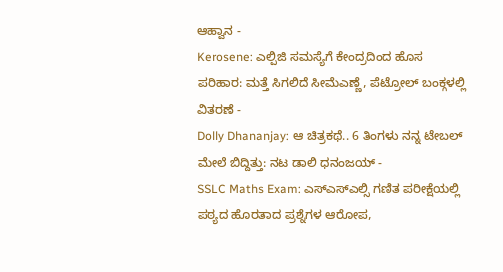ಆಹ್ವಾನ -
Kerosene: ಎಲ್ಪಿಜಿ ಸಮಸ್ಯೆಗೆ ಕೇಂದ್ರದಿಂದ ಹೊಸ ಪರಿಹಾರ: ಮತ್ತೆ ಸಿಗಲಿದೆ ಸೀಮೆಎಣ್ಣೆ, ಪೆಟ್ರೋಲ್ ಬಂಕ್ಗಳಲ್ಲಿ ವಿತರಣೆ -
Dolly Dhananjay: ಆ ಚಿತ್ರಕಥೆ.. 6 ತಿಂಗಳು ನನ್ನ ಟೇಬಲ್ ಮೇಲೆ ಬಿದ್ದಿತ್ತು: ನಟ ಡಾಲಿ ಧನಂಜಯ್ -
SSLC Maths Exam: ಎಸ್ಎಸ್ಎಲ್ಸಿ ಗಣಿತ ಪರೀಕ್ಷೆಯಲ್ಲಿ ಪಠ್ಯದ ಹೊರತಾದ ಪ್ರಶ್ನೆಗಳ ಆರೋಪ,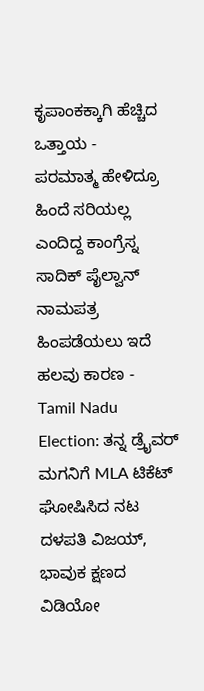ಕೃಪಾಂಕಕ್ಕಾಗಿ ಹೆಚ್ಚಿದ ಒತ್ತಾಯ -
ಪರಮಾತ್ಮ ಹೇಳಿದ್ರೂ ಹಿಂದೆ ಸರಿಯಲ್ಲ ಎಂದಿದ್ದ ಕಾಂಗ್ರೆಸ್ನ ಸಾದಿಕ್ ಪೈಲ್ವಾನ್ ನಾಮಪತ್ರ ಹಿಂಪಡೆಯಲು ಇದೆ ಹಲವು ಕಾರಣ -
Tamil Nadu Election: ತನ್ನ ಡ್ರೈವರ್ ಮಗನಿಗೆ MLA ಟಿಕೆಟ್ ಘೋಷಿಸಿದ ನಟ ದಳಪತಿ ವಿಜಯ್, ಭಾವುಕ ಕ್ಷಣದ ವಿಡಿಯೋ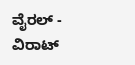ವೈರಲ್ -
ವಿರಾಟ್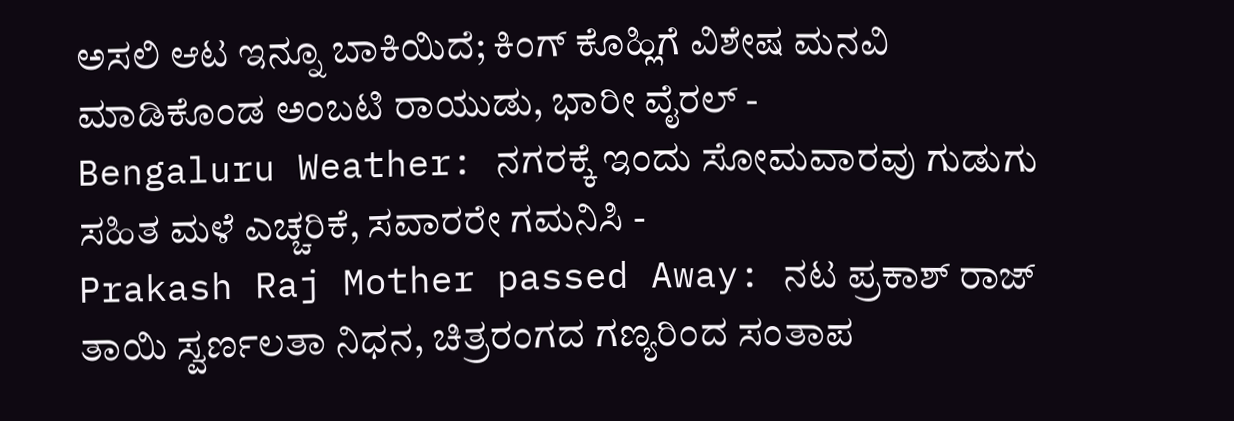ಅಸಲಿ ಆಟ ಇನ್ನೂ ಬಾಕಿಯಿದೆ; ಕಿಂಗ್ ಕೊಹ್ಲಿಗೆ ವಿಶೇಷ ಮನವಿ ಮಾಡಿಕೊಂಡ ಅಂಬಟಿ ರಾಯುಡು, ಭಾರೀ ವೈರಲ್ -
Bengaluru Weather: ನಗರಕ್ಕೆ ಇಂದು ಸೋಮವಾರವು ಗುಡುಗು ಸಹಿತ ಮಳೆ ಎಚ್ಚರಿಕೆ, ಸವಾರರೇ ಗಮನಿಸಿ -
Prakash Raj Mother passed Away: ನಟ ಪ್ರಕಾಶ್ ರಾಜ್ ತಾಯಿ ಸ್ವರ್ಣಲತಾ ನಿಧನ, ಚಿತ್ರರಂಗದ ಗಣ್ಯರಿಂದ ಸಂತಾಪ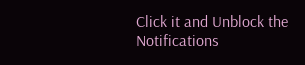Click it and Unblock the Notifications